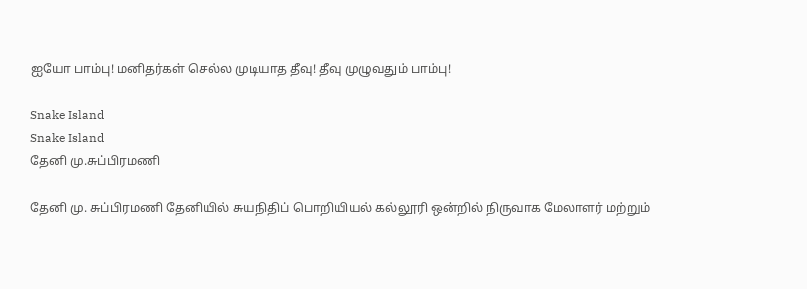ஐயோ பாம்பு! மனிதர்கள் செல்ல முடியாத தீவு! தீவு முழுவதும் பாம்பு!

Snake Island
Snake Island
தேனி மு.சுப்பிரமணி

தேனி மு. சுப்பிரமணி தேனியில் சுயநிதிப் பொறியியல் கல்லூரி ஒன்றில் நிருவாக மேலாளர் மற்றும்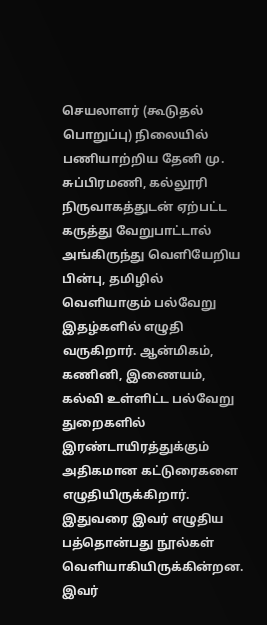செயலாளர் (கூடுதல் பொறுப்பு) நிலையில் பணியாற்றிய தேனி மு. சுப்பிரமணி, கல்லூரி நிருவாகத்துடன் ஏற்பட்ட கருத்து வேறுபாட்டால் அங்கிருந்து வெளியேறிய பின்பு, தமிழில் வெளியாகும் பல்வேறு இதழ்களில் எழுதி வருகிறார். ஆன்மிகம், கணினி, இணையம், கல்வி உள்ளிட்ட பல்வேறு துறைகளில் இரண்டாயிரத்துக்கும் அதிகமான கட்டுரைகளை எழுதியிருக்கிறார். இதுவரை இவர் எழுதிய பத்தொன்பது நூல்கள் வெளியாகியிருக்கின்றன. இவர்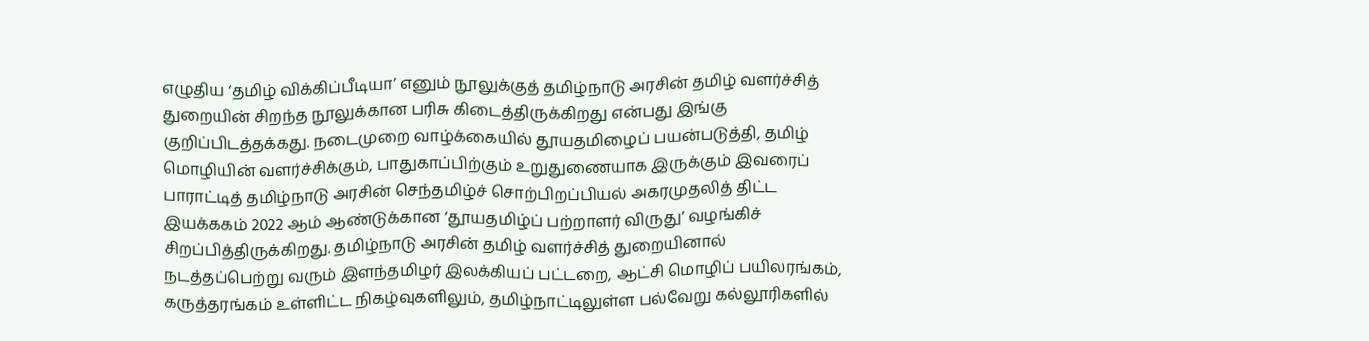எழுதிய ‘தமிழ் விக்கிப்பீடியா’ எனும் நூலுக்குத் தமிழ்நாடு அரசின் தமிழ் வளர்ச்சித் துறையின் சிறந்த நூலுக்கான பரிசு கிடைத்திருக்கிறது என்பது இங்கு குறிப்பிடத்தக்கது. நடைமுறை வாழ்க்கையில் தூயதமிழைப் பயன்படுத்தி, தமிழ் மொழியின் வளர்ச்சிக்கும், பாதுகாப்பிற்கும் உறுதுணையாக இருக்கும் இவரைப் பாராட்டித் தமிழ்நாடு அரசின் செந்தமிழ்ச் சொற்பிறப்பியல் அகரமுதலித் திட்ட இயக்ககம் 2022 ஆம் ஆண்டுக்கான ‘தூயதமிழ்ப் பற்றாளர் விருது’ வழங்கிச் சிறப்பித்திருக்கிறது. தமிழ்நாடு அரசின் தமிழ் வளர்ச்சித் துறையினால் நடத்தப்பெற்று வரும் இளந்தமிழர் இலக்கியப் பட்டறை, ஆட்சி மொழிப் பயிலரங்கம், கருத்தரங்கம் உள்ளிட்ட நிகழ்வுகளிலும், தமிழ்நாட்டிலுள்ள பல்வேறு கல்லூரிகளில்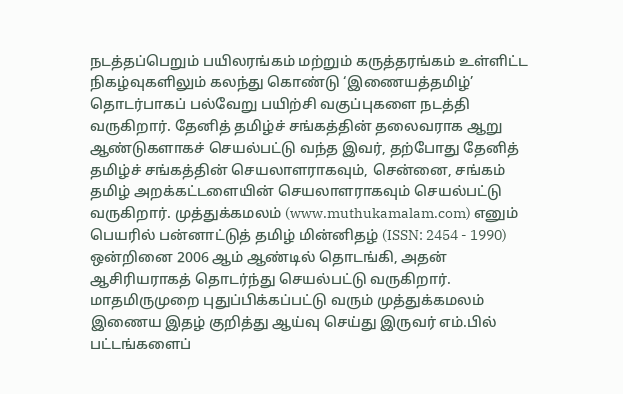நடத்தப்பெறும் பயிலரங்கம் மற்றும் கருத்தரங்கம் உள்ளிட்ட நிகழ்வுகளிலும் கலந்து கொண்டு ‘இணையத்தமிழ்’ தொடர்பாகப் பல்வேறு பயிற்சி வகுப்புகளை நடத்தி வருகிறார். தேனித் தமிழ்ச் சங்கத்தின் தலைவராக ஆறு ஆண்டுகளாகச் செயல்பட்டு வந்த இவர், தற்போது தேனித் தமிழ்ச் சங்கத்தின் செயலாளராகவும், சென்னை, சங்கம் தமிழ் அறக்கட்டளையின் செயலாளராகவும் செயல்பட்டு வருகிறார். முத்துக்கமலம் (www.muthukamalam.com) எனும் பெயரில் பன்னாட்டுத் தமிழ் மின்னிதழ் (ISSN: 2454 - 1990) ஒன்றினை 2006 ஆம் ஆண்டில் தொடங்கி, அதன் ஆசிரியராகத் தொடர்ந்து செயல்பட்டு வருகிறார். மாதமிருமுறை புதுப்பிக்கப்பட்டு வரும் முத்துக்கமலம் இணைய இதழ் குறித்து ஆய்வு செய்து இருவர் எம்.பில் பட்டங்களைப்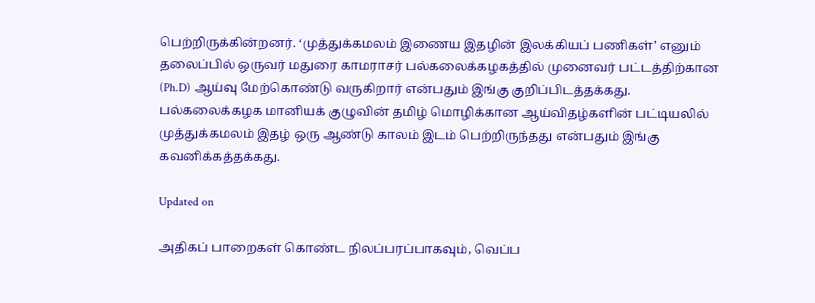பெற்றிருக்கின்றனர். ‘முத்துக்கமலம் இணைய இதழின் இலக்கியப் பணிகள்’ எனும் தலைப்பில் ஒருவர் மதுரை காமராசர் பல்கலைக்கழகத்தில் முனைவர் பட்டத்திற்கான (Ph.D) ஆய்வு மேற்கொண்டு வருகிறார் என்பதும் இங்கு குறிப்பிடத்தக்கது. பல்கலைக்கழக மானியக் குழுவின் தமிழ் மொழிக்கான ஆய்விதழ்களின் பட்டியலில் முத்துக்கமலம் இதழ் ஒரு ஆண்டு காலம் இடம் பெற்றிருந்தது என்பதும் இங்கு கவனிக்கத்தக்கது.

Updated on

அதிகப் பாறைகள் கொண்ட நிலப்பரப்பாகவும், வெப்ப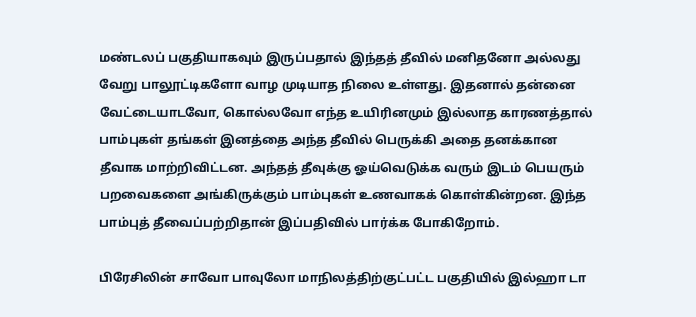மண்டலப் பகுதியாகவும் இருப்பதால் இந்தத் தீவில் மனிதனோ அல்லது வேறு பாலூட்டிகளோ வாழ முடியாத நிலை உள்ளது. இதனால் தன்னை வேட்டையாடவோ, கொல்லவோ எந்த உயிரினமும் இல்லாத காரணத்தால் பாம்புகள் தங்கள் இனத்தை அந்த தீவில் பெருக்கி அதை தனக்கான தீவாக மாற்றிவிட்டன. அந்தத் தீவுக்கு ஓய்வெடுக்க வரும் இடம் பெயரும் பறவைகளை அங்கிருக்கும் பாம்புகள் உணவாகக் கொள்கின்றன. இந்த பாம்புத் தீவைப்பற்றிதான் இப்பதிவில் பார்க்க போகிறோம்.

பிரேசிலின் சாவோ பாவுலோ மாநிலத்திற்குட்பட்ட பகுதியில் இல்ஹா டா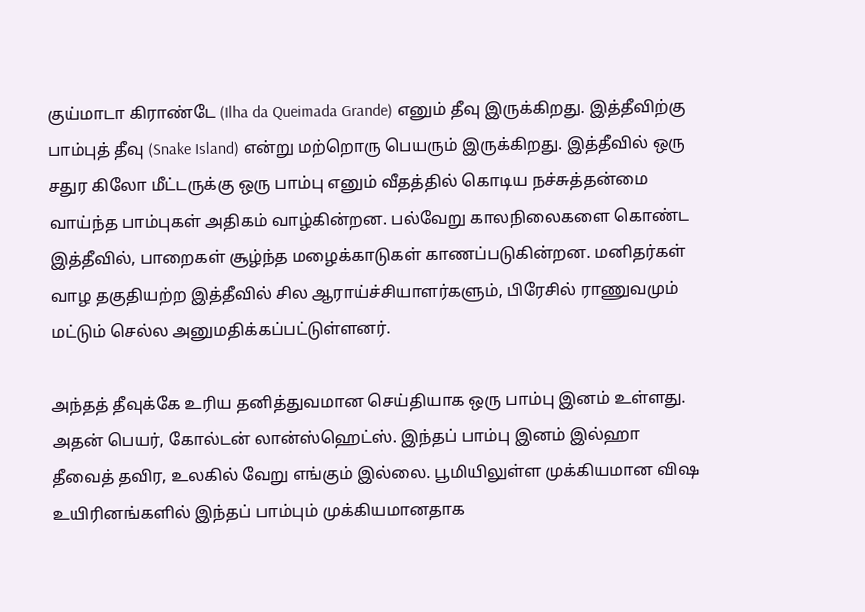குய்மாடா கிராண்டே (Ilha da Queimada Grande) எனும் தீவு இருக்கிறது. இத்தீவிற்கு பாம்புத் தீவு (Snake Island) என்று மற்றொரு பெயரும் இருக்கிறது. இத்தீவில் ஒரு சதுர கிலோ மீட்டருக்கு ஒரு பாம்பு எனும் வீதத்தில் கொடிய நச்சுத்தன்மை வாய்ந்த பாம்புகள் அதிகம் வாழ்கின்றன. பல்வேறு காலநிலைகளை கொண்ட இத்தீவில், பாறைகள் சூழ்ந்த மழைக்காடுகள் காணப்படுகின்றன. மனிதர்கள் வாழ தகுதியற்ற இத்தீவில் சில ஆராய்ச்சியாளர்களும், பிரேசில் ராணுவமும் மட்டும் செல்ல அனுமதிக்கப்பட்டுள்ளனர்.

அந்தத் தீவுக்கே உரிய தனித்துவமான செய்தியாக ஒரு பாம்பு இனம் உள்ளது. அதன் பெயர், கோல்டன் லான்ஸ்ஹெட்ஸ். இந்தப் பாம்பு இனம் இல்ஹா தீவைத் தவிர, உலகில் வேறு எங்கும் இல்லை. பூமியிலுள்ள முக்கியமான விஷ உயிரினங்களில் இந்தப் பாம்பும் முக்கியமானதாக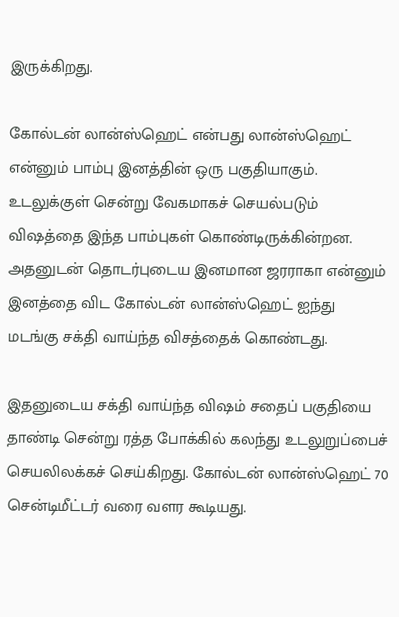இருக்கிறது.

கோல்டன் லான்ஸ்ஹெட் என்பது லான்ஸ்ஹெட் என்னும் பாம்பு இனத்தின் ஒரு பகுதியாகும். உடலுக்குள் சென்று வேகமாகச் செயல்படும் விஷத்தை இந்த பாம்புகள் கொண்டிருக்கின்றன. அதனுடன் தொடர்புடைய இனமான ஜரராகா என்னும் இனத்தை விட கோல்டன் லான்ஸ்ஹெட் ஐந்து மடங்கு சக்தி வாய்ந்த விசத்தைக் கொண்டது.

இதனுடைய சக்தி வாய்ந்த விஷம் சதைப் பகுதியை தாண்டி சென்று ரத்த போக்கில் கலந்து உடலுறுப்பைச் செயலிலக்கச் செய்கிறது. கோல்டன் லான்ஸ்ஹெட் 70 சென்டிமீட்டர் வரை வளர கூடியது.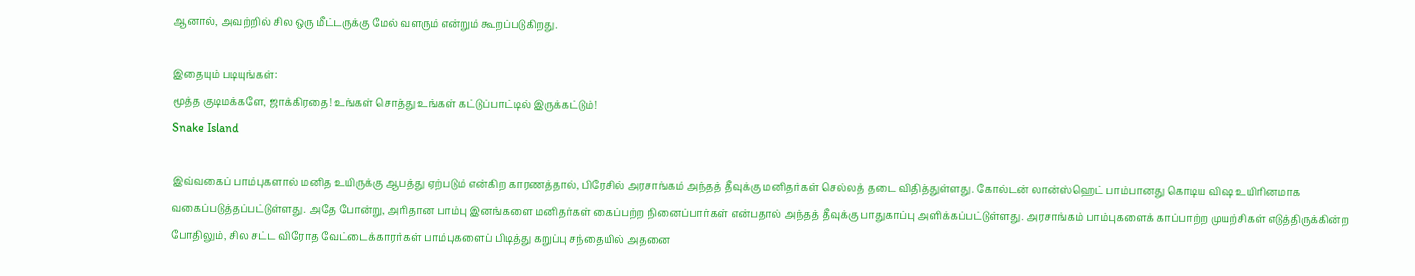ஆனால், அவற்றில் சில ஒரு மீட்டருக்கு மேல் வளரும் என்றும் கூறப்படுகிறது.

இதையும் படியுங்கள்:
மூத்த குடிமக்களே, ஜாக்கிரதை! உங்கள் சொத்து உங்கள் கட்டுப்பாட்டில் இருக்கட்டும்!
Snake Island

இவ்வகைப் பாம்புகளால் மனித உயிருக்கு ஆபத்து ஏற்படும் என்கிற காரணத்தால், பிரேசில் அரசாங்கம் அந்தத் தீவுக்கு மனிதர்கள் செல்லத் தடை விதித்துள்ளது. கோல்டன் லான்ஸ்ஹெட் பாம்பானது கொடிய விஷ உயிரினமாக வகைப்படுத்தப்பட்டுள்ளது. அதே போன்று, அரிதான பாம்பு இனங்களை மனிதர்கள் கைப்பற்ற நினைப்பார்கள் என்பதால் அந்தத் தீவுக்கு பாதுகாப்பு அளிக்கப்பட்டுள்ளது. அரசாங்கம் பாம்புகளைக் காப்பாற்ற முயற்சிகள் எடுத்திருக்கின்ற போதிலும், சில சட்ட விரோத வேட்டைக்காரர்கள் பாம்புகளைப் பிடித்து கறுப்பு சந்தையில் அதனை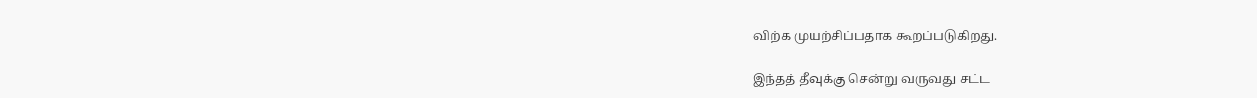விற்க முயற்சிப்பதாக கூறப்படுகிறது.

இந்தத் தீவுக்கு சென்று வருவது சட்ட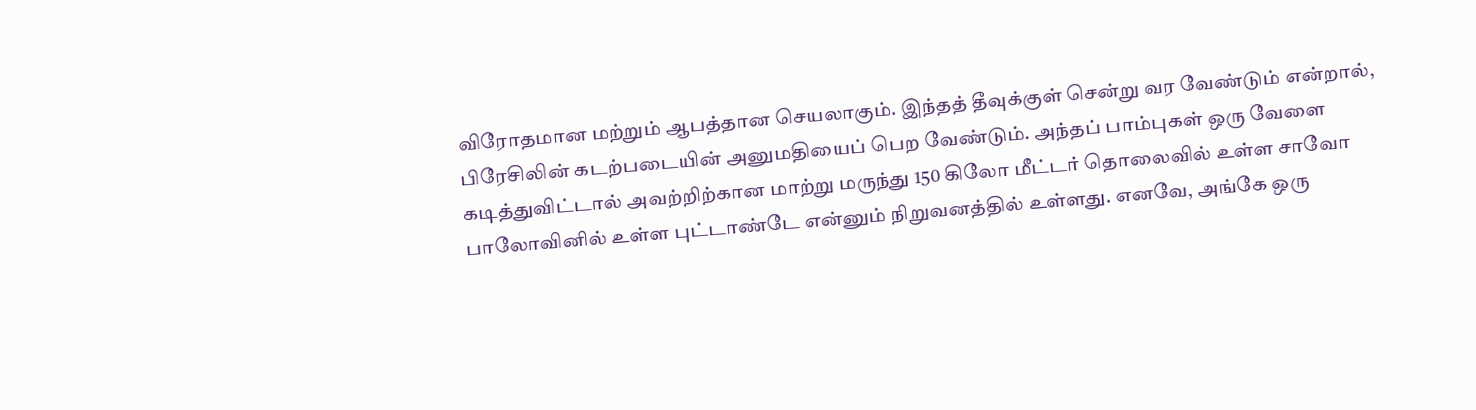விரோதமான மற்றும் ஆபத்தான செயலாகும். இந்தத் தீவுக்குள் சென்று வர வேண்டும் என்றால், பிரேசிலின் கடற்படையின் அனுமதியைப் பெற வேண்டும். அந்தப் பாம்புகள் ஒரு வேளை கடித்துவிட்டால் அவற்றிற்கான மாற்று மருந்து 150 கிலோ மீட்டர் தொலைவில் உள்ள சாவோ பாலோவினில் உள்ள புட்டாண்டே என்னும் நிறுவனத்தில் உள்ளது. எனவே, அங்கே ஒரு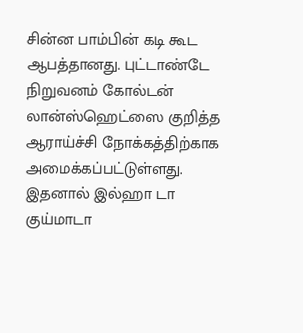சின்ன பாம்பின் கடி கூட ஆபத்தானது. புட்டாண்டே நிறுவனம் கோல்டன் லான்ஸ்ஹெட்ஸை குறித்த ஆராய்ச்சி நோக்கத்திற்காக அமைக்கப்பட்டுள்ளது. இதனால் இல்ஹா டா குய்மாடா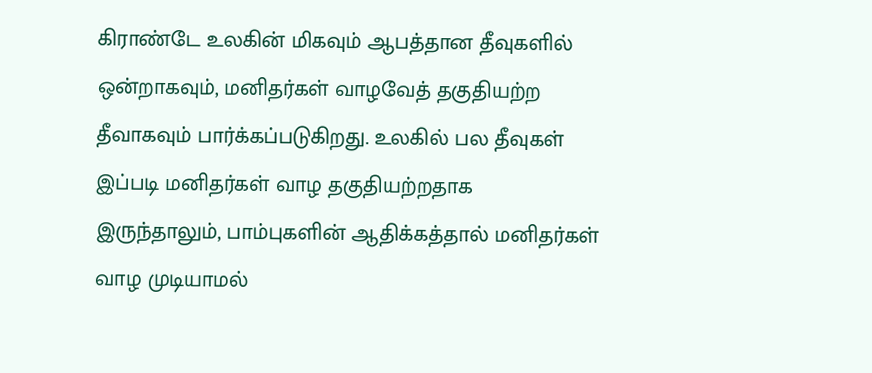கிராண்டே உலகின் மிகவும் ஆபத்தான தீவுகளில் ஒன்றாகவும், மனிதர்கள் வாழவேத் தகுதியற்ற தீவாகவும் பார்க்கப்படுகிறது. உலகில் பல தீவுகள் இப்படி மனிதர்கள் வாழ தகுதியற்றதாக இருந்தாலும், பாம்புகளின் ஆதிக்கத்தால் மனிதர்கள் வாழ முடியாமல்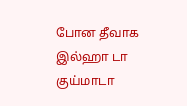போன தீவாக இல்ஹா டா குய்மாடா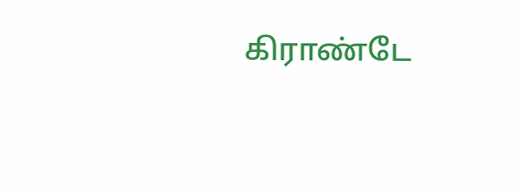கிராண்டே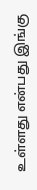உள்ளது என்பது இங்கு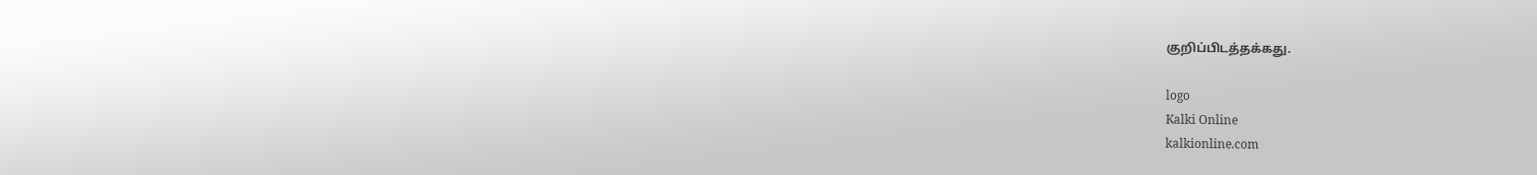குறிப்பிடத்தக்கது.

logo
Kalki Online
kalkionline.com